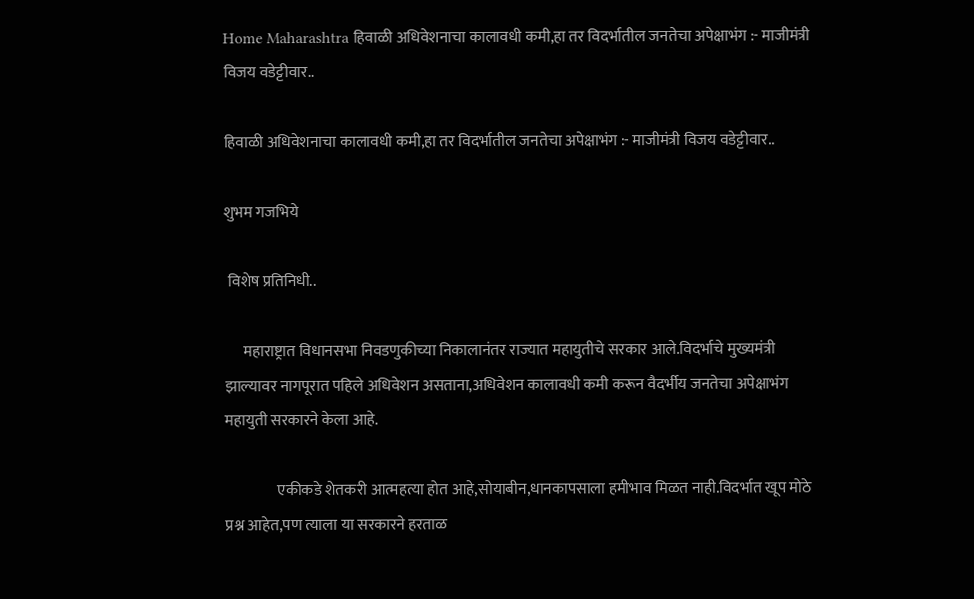Home Maharashtra हिवाळी अधिवेशनाचा कालावधी कमी,हा तर विदर्भातील जनतेचा अपेक्षाभंग :- माजीमंत्री विजय वडेट्टीवार..

हिवाळी अधिवेशनाचा कालावधी कमी,हा तर विदर्भातील जनतेचा अपेक्षाभंग :- माजीमंत्री विजय वडेट्टीवार..

शुभम गजभिये

 विशेष प्रतिनिधी..

      महाराष्ट्रात विधानसभा निवडणुकीच्या निकालानंतर राज्यात महायुतीचे सरकार आले.विदर्भाचे मुख्यमंत्री झाल्यावर नागपूरात पहिले अधिवेशन असताना,अधिवेशन कालावधी कमी करून वैदर्भीय जनतेचा अपेक्षाभंग महायुती सरकारने केला आहे.

                 एकीकडे शेतकरी आत्महत्या होत आहे,सोयाबीन,धानकापसाला हमीभाव मिळत नाही.विदर्भात खूप मोठे प्रश्न आहेत,पण त्याला या सरकारने हरताळ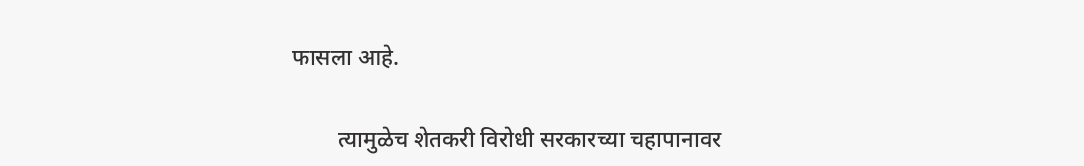फासला आहे.

        त्यामुळेच शेतकरी विरोधी सरकारच्या चहापानावर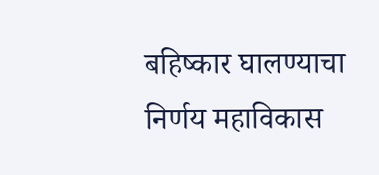बहिष्कार घालण्याचा निर्णय महाविकास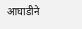आघाडीने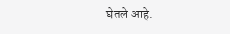घेतले आहे.